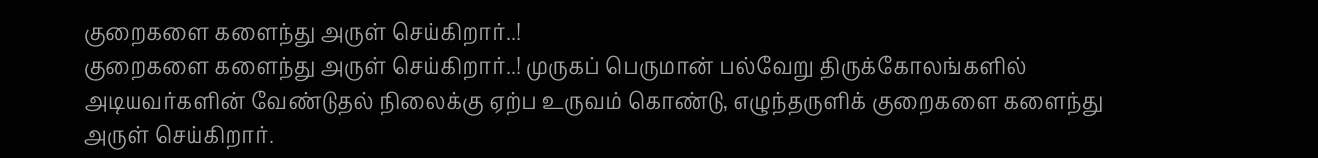குறைகளை களைந்து அருள் செய்கிறார்..!
குறைகளை களைந்து அருள் செய்கிறார்..! முருகப் பெருமான் பல்வேறு திருக்கோலங்களில் அடியவர்களின் வேண்டுதல் நிலைக்கு ஏற்ப உருவம் கொண்டு, எழுந்தருளிக் குறைகளை களைந்து அருள் செய்கிறார்.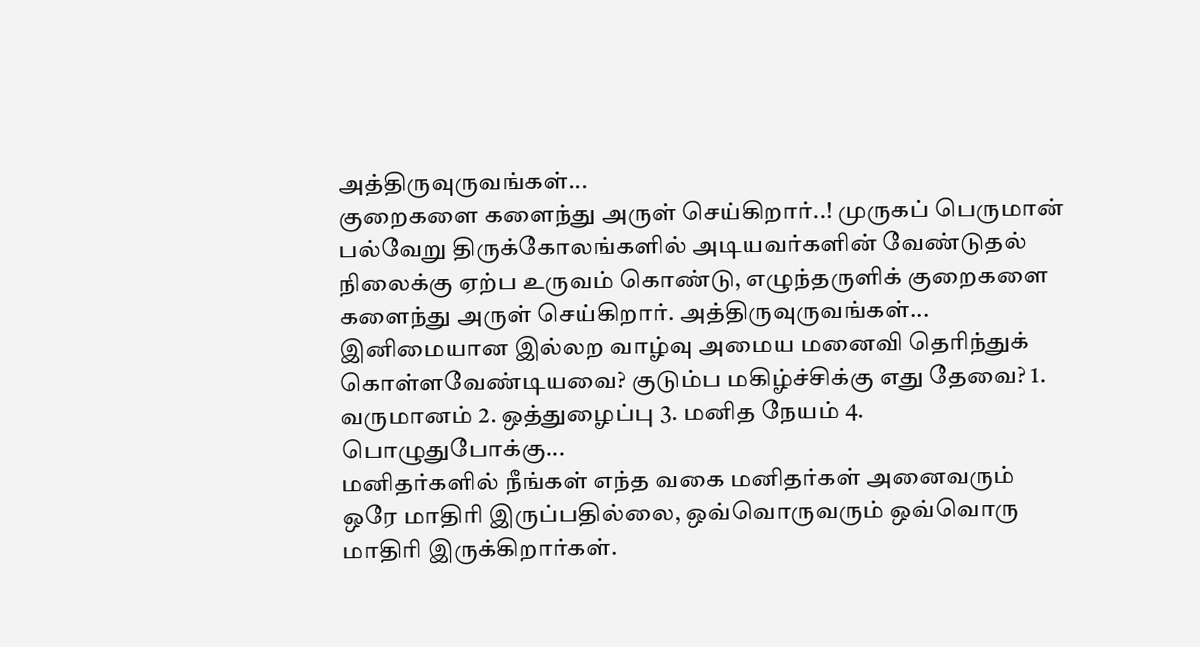அத்திருவுருவங்கள்...
குறைகளை களைந்து அருள் செய்கிறார்..! முருகப் பெருமான் பல்வேறு திருக்கோலங்களில் அடியவர்களின் வேண்டுதல் நிலைக்கு ஏற்ப உருவம் கொண்டு, எழுந்தருளிக் குறைகளை களைந்து அருள் செய்கிறார். அத்திருவுருவங்கள்...
இனிமையான இல்லற வாழ்வு அமைய மனைவி தெரிந்துக் கொள்ளவேண்டியவை? குடும்ப மகிழ்ச்சிக்கு எது தேவை? 1. வருமானம் 2. ஒத்துழைப்பு 3. மனித நேயம் 4. பொழுதுபோக்கு...
மனிதர்களில் நீங்கள் எந்த வகை மனிதர்கள் அனைவரும் ஒரே மாதிரி இருப்பதில்லை, ஒவ்வொருவரும் ஒவ்வொரு மாதிரி இருக்கிறார்கள்.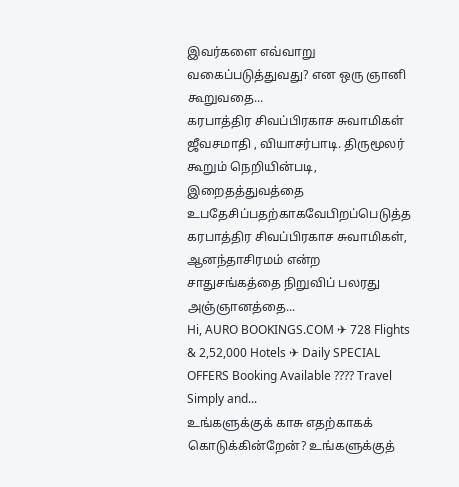இவர்களை எவ்வாறு வகைப்படுத்துவது? என ஒரு ஞானி கூறுவதை...
கரபாத்திர சிவப்பிரகாச சுவாமிகள் ஜீவசமாதி , வியாசர்பாடி. திருமூலர் கூறும் நெறியின்படி, இறைதத்துவத்தை உபதேசிப்பதற்காகவேபிறப்பெடுத்த கரபாத்திர சிவப்பிரகாச சுவாமிகள், ஆனந்தாசிரமம் என்ற சாதுசங்கத்தை நிறுவிப் பலரது அஞ்ஞானத்தை...
Hi, AURO BOOKINGS.COM ✈ 728 Flights & 2,52,000 Hotels ✈ Daily SPECIAL OFFERS Booking Available ???? Travel Simply and...
உங்களுக்குக் காசு எதற்காகக் கொடுக்கின்றேன்? உங்களுக்குத்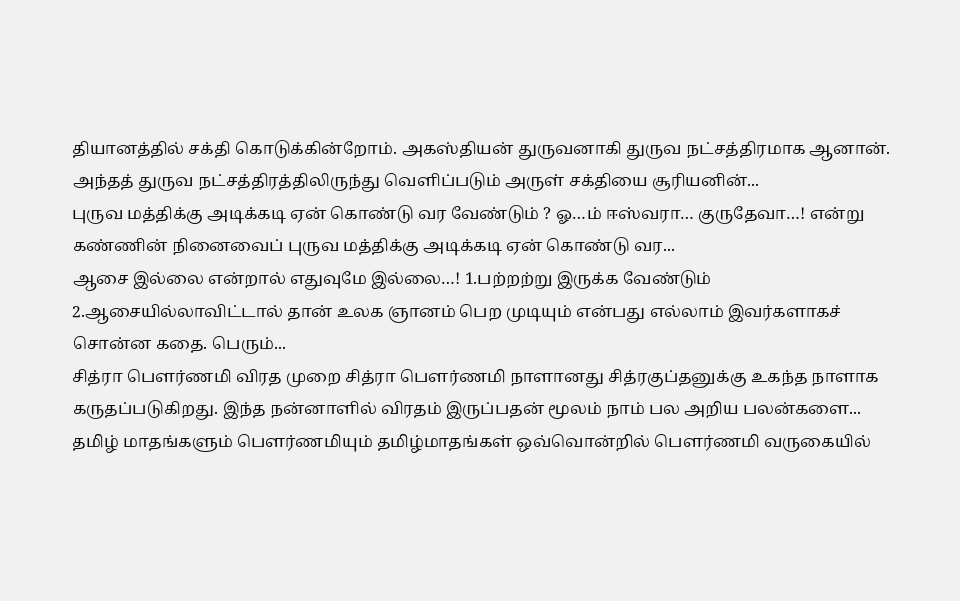தியானத்தில் சக்தி கொடுக்கின்றோம். அகஸ்தியன் துருவனாகி துருவ நட்சத்திரமாக ஆனான். அந்தத் துருவ நட்சத்திரத்திலிருந்து வெளிப்படும் அருள் சக்தியை சூரியனின்...
புருவ மத்திக்கு அடிக்கடி ஏன் கொண்டு வர வேண்டும் ? ஓ…ம் ஈஸ்வரா… குருதேவா…! என்று கண்ணின் நினைவைப் புருவ மத்திக்கு அடிக்கடி ஏன் கொண்டு வர...
ஆசை இல்லை என்றால் எதுவுமே இல்லை…! 1.பற்றற்று இருக்க வேண்டும் 2.ஆசையில்லாவிட்டால் தான் உலக ஞானம் பெற முடியும் என்பது எல்லாம் இவர்களாகச் சொன்ன கதை. பெரும்...
சித்ரா பெளர்ணமி விரத முறை சித்ரா பௌர்ணமி நாளானது சித்ரகுப்தனுக்கு உகந்த நாளாக கருதப்படுகிறது. இந்த நன்னாளில் விரதம் இருப்பதன் மூலம் நாம் பல அறிய பலன்களை...
தமிழ் மாதங்களும் பௌர்ணமியும் தமிழ்மாதங்கள் ஒவ்வொன்றில் பௌர்ணமி வருகையில்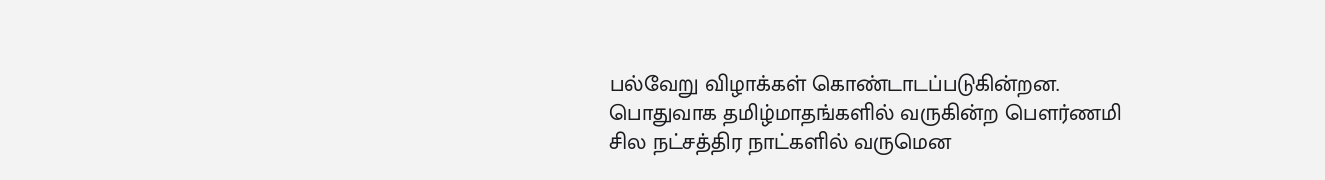பல்வேறு விழாக்கள் கொண்டாடப்படுகின்றன. பொதுவாக தமிழ்மாதங்களில் வருகின்ற பௌர்ணமி சில நட்சத்திர நாட்களில் வருமென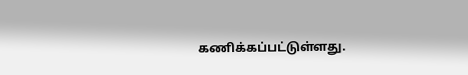கணிக்கப்பட்டுள்ளது.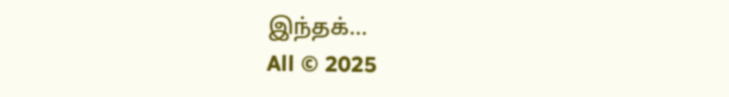இந்தக்...
All © 2025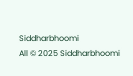Siddharbhoomi
All © 2025 Siddharbhoomi